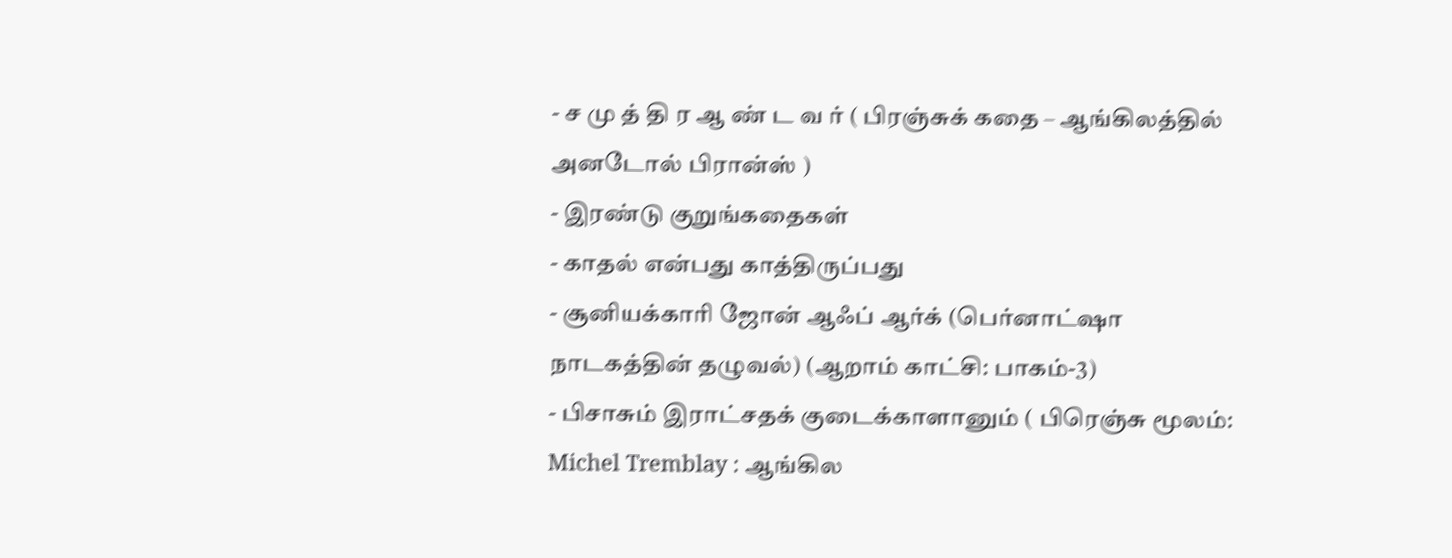- ச மு த் தி ர ஆ ண் ட வ ர் ( பிரஞ்சுக் கதை – ஆங்கிலத்தில் அனடோல் பிரான்ஸ் )
- இரண்டு குறுங்கதைகள்
- காதல் என்பது காத்திருப்பது
- சூனியக்காரி ஜோன் ஆஃப் ஆர்க் (பெர்னாட்ஷா நாடகத்தின் தழுவல்) (ஆறாம் காட்சி: பாகம்-3)
- பிசாசும் இராட்சதக் குடைக்காளானும் ( பிரெஞ்சு மூலம்: Michel Tremblay : ஆங்கில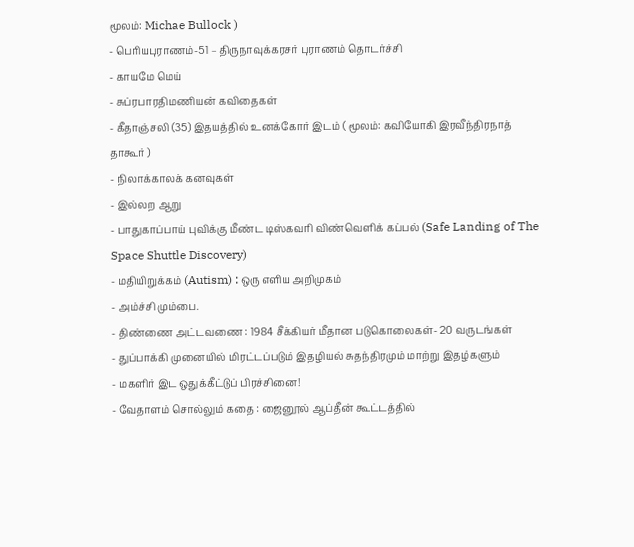மூலம்: Michae Bullock )
- பெரியபுராணம்-51 – திருநாவுக்கரசர் புராணம் தொடர்ச்சி
- காயமே மெய்
- சுப்ரபாரதிமணியன் கவிதைகள்
- கீதாஞ்சலி (35) இதயத்தில் உனக்கோர் இடம் ( மூலம்: கவியோகி இரவீந்திரநாத் தாகூர் )
- நிலாக்காலக் கனவுகள்
- இல்லற ஆறு
- பாதுகாப்பாய் புவிக்கு மீண்ட டிஸ்கவரி விண்வெளிக் கப்பல் (Safe Landing of The Space Shuttle Discovery)
- மதியிறுக்கம் (Autism) : ஒரு எளிய அறிமுகம்
- அம்ச்சி மும்பை.
- திண்ணை அட்டவணை : 1984 சீக்கியர் மீதான படுகொலைகள்- 20 வருடங்கள்
- துப்பாக்கி முனையில் மிரட்டப்படும் இதழியல் சுதந்திரமும் மாற்று இதழ்களும்
- மகளிர் இட ஒதுக்கீட்டுப் பிரச்சினை!
- வேதாளம் சொல்லும் கதை : ஜைனூல் ஆப்தீன் கூட்டத்தில்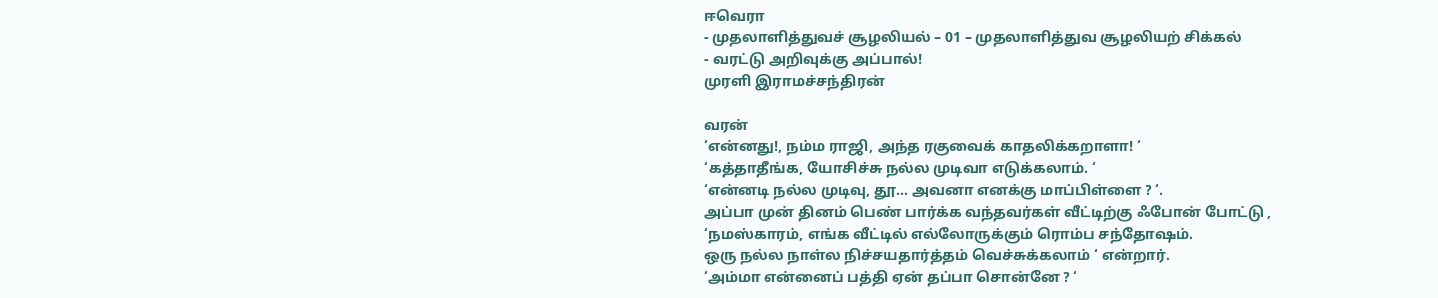ஈவெரா
- முதலாளித்துவச் சூழலியல் – 01 – முதலாளித்துவ சூழலியற் சிக்கல்
- வரட்டு அறிவுக்கு அப்பால்!
முரளி இராமச்சந்திரன்

வரன்
‘என்னது!, நம்ம ராஜி, அந்த ரகுவைக் காதலிக்கறாளா! ‘
‘கத்தாதீங்க, யோசிச்சு நல்ல முடிவா எடுக்கலாம். ‘
‘என்னடி நல்ல முடிவு, தூ… அவனா எனக்கு மாப்பிள்ளை ? ‘.
அப்பா முன் தினம் பெண் பார்க்க வந்தவர்கள் வீட்டிற்கு ஃபோன் போட்டு ,
‘நமஸ்காரம், எங்க வீட்டில் எல்லோருக்கும் ரொம்ப சந்தோஷம்.
ஒரு நல்ல நாள்ல நிச்சயதார்த்தம் வெச்சுக்கலாம் ‘ என்றார்.
‘அம்மா என்னைப் பத்தி ஏன் தப்பா சொன்னே ? ‘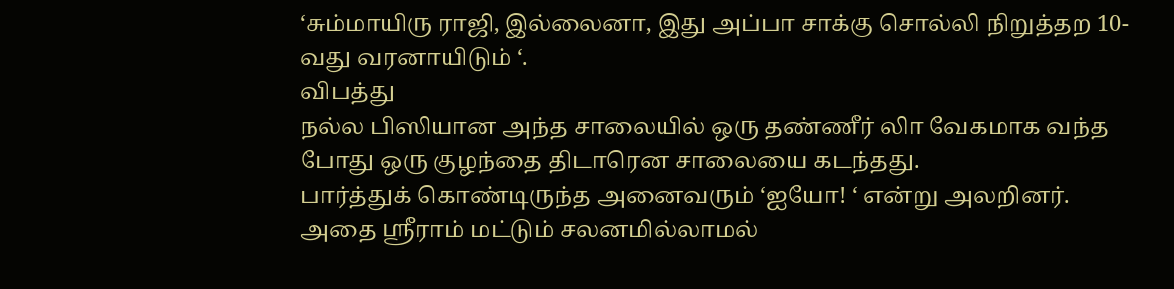‘சும்மாயிரு ராஜி, இல்லைனா, இது அப்பா சாக்கு சொல்லி நிறுத்தற 10-வது வரனாயிடும் ‘.
விபத்து
நல்ல பிஸியான அந்த சாலையில் ஒரு தண்ணீர் லாி வேகமாக வந்த
போது ஒரு குழந்தை திடாரென சாலையை கடந்தது.
பார்த்துக் கொண்டிருந்த அனைவரும் ‘ஐயோ! ‘ என்று அலறினர்.
அதை ஸ்ரீராம் மட்டும் சலனமில்லாமல்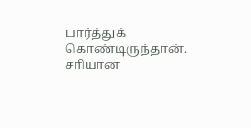பார்த்துக் கொண்டிருந்தான்.
சாியான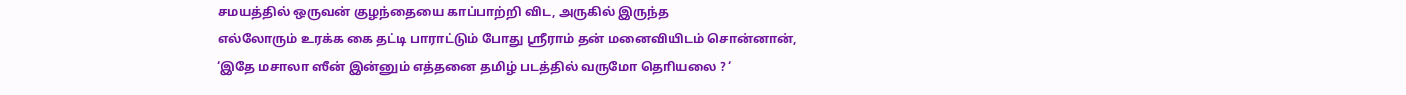சமயத்தில் ஒருவன் குழந்தையை காப்பாற்றி விட, அருகில் இருந்த
எல்லோரும் உரக்க கை தட்டி பாராட்டும் போது ஸ்ரீராம் தன் மனைவியிடம் சொன்னான்,
‘இதே மசாலா ஸீன் இன்னும் எத்தனை தமிழ் படத்தில் வருமோ தொியலை ? ‘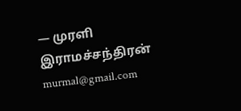— முரளி இராமச்சந்திரன்
murmal@gmail.com